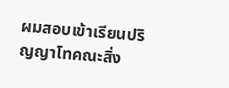ผมสอบเข้าเรียนปริญญาโทคณะสิ่ง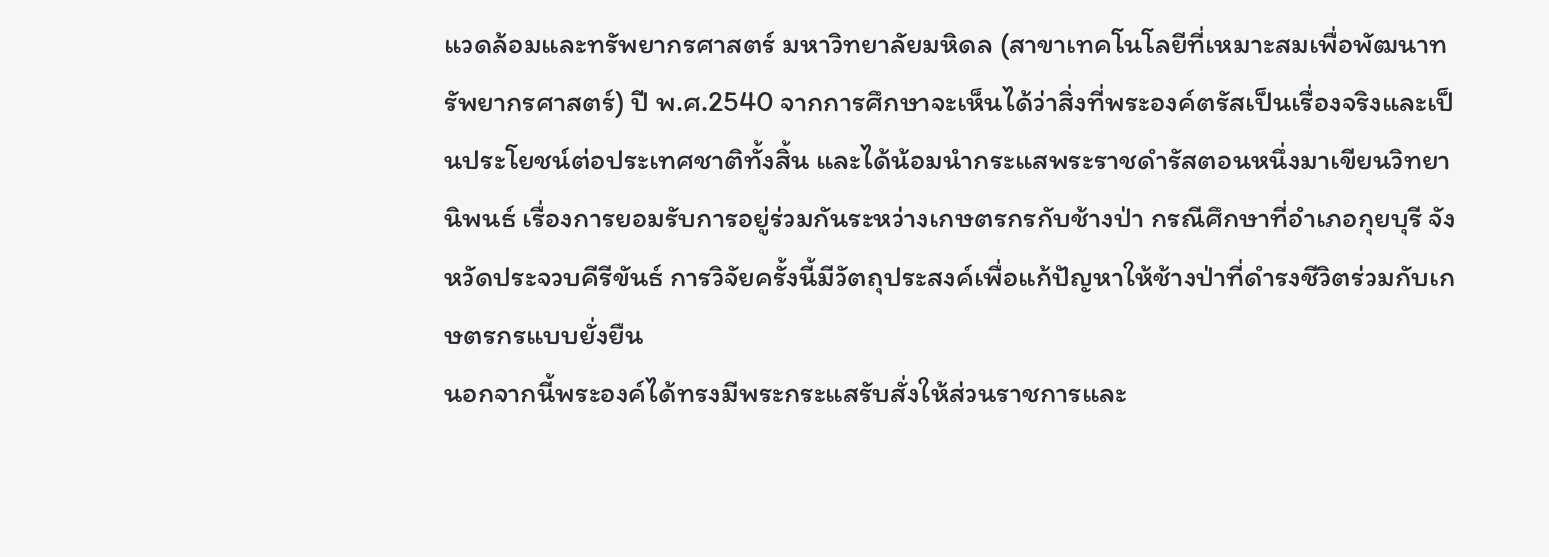แวดล้อมและทรัพยากรศาสตร์ มหาวิทยาลัยมหิดล (สาขาเทคโนโลยีที่เหมาะสมเพื่อพัฒนาทรัพยากรศาสตร์) ปี พ.ศ.2540 จากการศึกษาจะเห็นได้ว่าสิ่งที่พระองค์ตรัสเป็นเรื่องจริงและเป็นประโยชน์ต่อประเทศชาติทั้งสิ้น และได้น้อมนำกระแสพระราชดำรัสตอนหนึ่งมาเขียนวิทยานิพนธ์ เรื่องการยอมรับการอยู่ร่วมกันระหว่างเกษตรกรกับช้างป่า กรณีศึกษาที่อำเภอกุยบุรี จังหวัดประจวบคีรีขันธ์ การวิจัยครั้งนี้มีวัตถุประสงค์เพื่อแก้ปัญหาให้ช้างป่าที่ดำรงชีวิตร่วมกับเกษตรกรแบบยั่งยืน
นอกจากนี้พระองค์ได้ทรงมีพระกระแสรับสั่งให้ส่วนราชการและ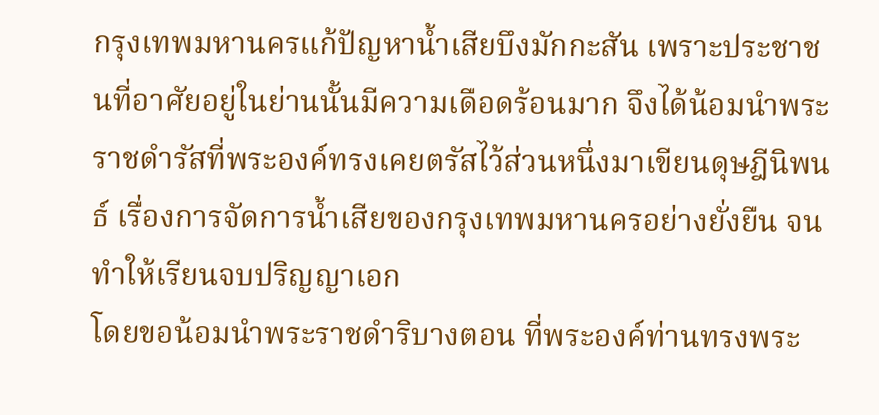กรุงเทพมหานครแก้ปัญหาน้ำเสียบึงมักกะสัน เพราะประชาชนที่อาศัยอยู่ในย่านนั้นมีความเดือดร้อนมาก จึงได้น้อมนำพระราชดำรัสที่พระองค์ทรงเคยตรัสไว้ส่วนหนึ่งมาเขียนดุษฎีนิพนธ์ เรื่องการจัดการน้ำเสียของกรุงเทพมหานครอย่างยั่งยืน จนทำให้เรียนจบปริญญาเอก
โดยขอน้อมนำพระราชดำริบางตอน ที่พระองค์ท่านทรงพระ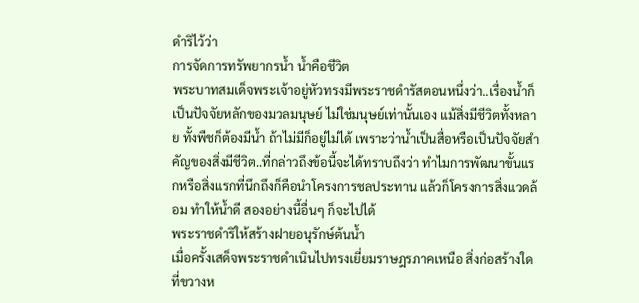ดำริไว้ว่า
การจัดการทรัพยากรน้ำ น้ำคือชีวิต
พระบาทสมเด็จพระเจ้าอยู่หัวทรงมีพระราชดำรัสตอนหนึ่งว่า..เรื่องน้ำก็เป็นปัจจัยหลักของมวลมนุษย์ ไม่ใช่มนุษย์เท่านั้นเอง แม้สิ่งมีชีวิตทั้งหลาย ทั้งพืชก็ต้องมีน้ำ ถ้าไม่มีก็อยู่ไม่ได้ เพราะว่าน้ำเป็นสื่อหรือเป็นปัจจัยสำคัญของสิ่งมีชีวิต..ที่กล่าวถึงข้อนี้จะได้ทราบถึงว่า ทำไมการพัฒนาขั้นแรกหรือสิ่งแรกที่นึกถึงก็คือนำโครงการชลประทาน แล้วก็โครงการสิ่งแวดล้อม ทำให้น้ำดี สองอย่างนี้อื่นๆ ก็จะไปได้
พระราชดำริให้สร้างฝายอนุรักษ์ต้นน้ำ
เมื่อครั้งเสด็จพระราชดำเนินไปทรงเยี่ยมราษฎรภาคเหนือ สิ่งก่อสร้างใดที่ขวางห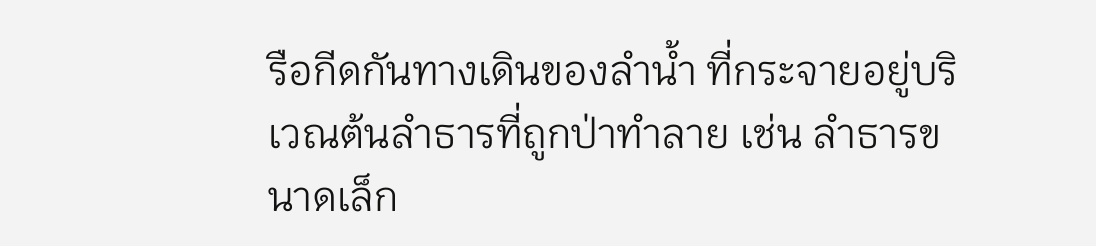รือกีดกันทางเดินของลำน้ำ ที่กระจายอยู่บริเวณต้นลำธารที่ถูกป่าทำลาย เช่น ลำธารขนาดเล็ก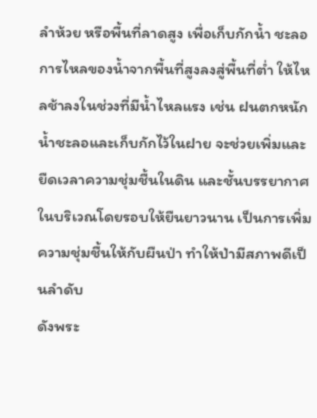ลำห้วย หรือพื้นที่ลาดสูง เพื่อเก็บกักน้ำ ชะลอการไหลของน้ำจากพื้นที่สูงลงสู่พื้นที่ต่ำ ให้ไหลช้าลงในช่วงที่มีน้ำไหลแรง เช่น ฝนตกหนัก น้ำชะลอและเก็บกักไว้ในฝาย จะช่วยเพิ่มและยืดเวลาความชุ่มชื้นในดิน และชั้นบรรยากาศในบริเวณโดยรอบให้ยืนยาวนาน เป็นการเพิ่มความชุ่มชื้นให้กับผืนป่า ทำให้ป่ามีสภาพดีเป็นลำดับ
ดังพระ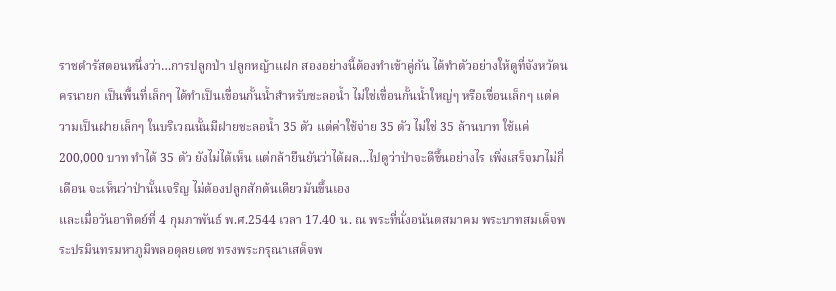ราชดำรัสตอนหนึ่งว่า…การปลูกป่า ปลูกหญ้าแฝก สองอย่างนี้ต้องทำเข้าคู่กัน ได้ทำตัวอย่างให้ดูที่จังหวัดนครนายก เป็นพื้นที่เล็กๆ ได้ทำเป็นเขื่อนกั้นน้ำสำหรับชะลอน้ำ ไม่ใช่เขื่อนกั้นน้ำใหญ่ๆ หรือเขื่อนเล็กๆ แต่ความเป็นฝายเล็กๆ ในบริเวณนั้นมีฝายชะลอน้ำ 35 ตัว แต่ค่าใช้จ่าย 35 ตัว ไม่ใช่ 35 ล้านบาท ใช้แค่ 200,000 บาท ทำได้ 35 ตัว ยังไม่ได้เห็น แต่กล้ายืนยันว่าได้ผล…ไปดูว่าป่าจะดีขึ้นอย่างไร เพิ่งเสร็จมาไม่กี่เดือน จะเห็นว่าป่านั้นเจริญ ไม่ต้องปลูกสักต้นเดียวมันขึ้นเอง
และเมื่อวันอาทิตย์ที่ 4 กุมภาพันธ์ พ.ศ.2544 เวลา 17.40 น. ณ พระที่นั่งอนันตสมาคม พระบาทสมเด็จพระปรมินทรมหาภูมิพลอดุลยเดช ทรงพระกรุณาเสด็จพ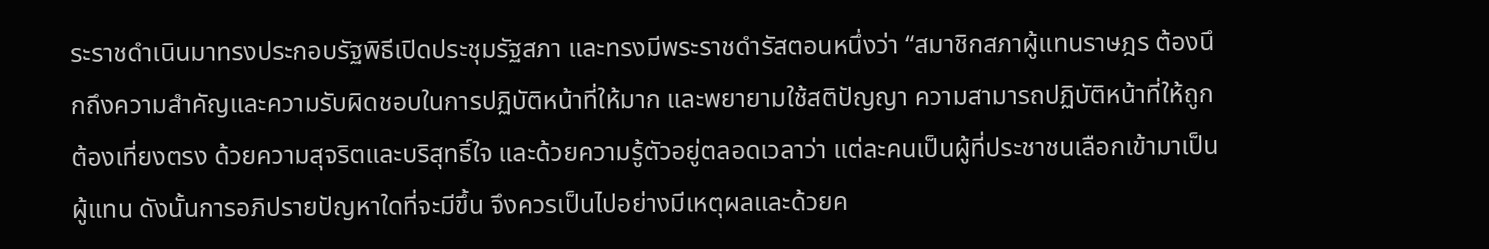ระราชดำเนินมาทรงประกอบรัฐพิธีเปิดประชุมรัฐสภา และทรงมีพระราชดำรัสตอนหนึ่งว่า “สมาชิกสภาผู้แทนราษฎร ต้องนึกถึงความสำคัญและความรับผิดชอบในการปฏิบัติหน้าที่ให้มาก และพยายามใช้สติปัญญา ความสามารถปฏิบัติหน้าที่ให้ถูกต้องเที่ยงตรง ด้วยความสุจริตและบริสุทธิ์ใจ และด้วยความรู้ตัวอยู่ตลอดเวลาว่า แต่ละคนเป็นผู้ที่ประชาชนเลือกเข้ามาเป็นผู้แทน ดังนั้นการอภิปรายปัญหาใดที่จะมีขึ้น จึงควรเป็นไปอย่างมีเหตุผลและด้วยค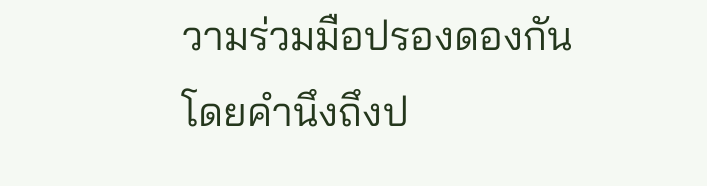วามร่วมมือปรองดองกัน โดยคำนึงถึงป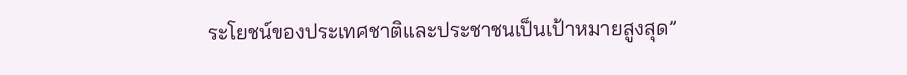ระโยชน์ของประเทศชาติและประชาชนเป็นเป้าหมายสูงสุด”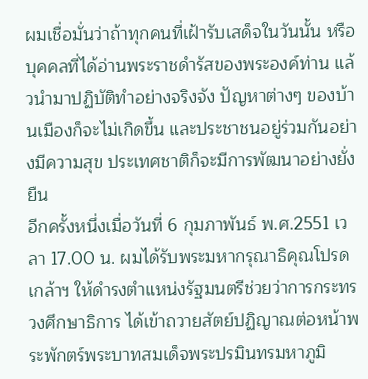ผมเชื่อมั่นว่าถ้าทุกคนที่เฝ้ารับเสด็จในวันนั้น หรือบุคคลที่ได้อ่านพระราชดำรัสของพระองค์ท่าน แล้วนำมาปฏิบัติทำอย่างจริงจัง ปัญหาต่างๆ ของบ้านเมืองก็จะไม่เกิดขึ้น และประชาชนอยู่ร่วมกันอย่างมีความสุข ประเทศชาติก็จะมีการพัฒนาอย่างยั่งยืน
อีกครั้งหนึ่งเมื่อวันที่ 6 กุมภาพันธ์ พ.ศ.2551 เวลา 17.00 น. ผมได้รับพระมหากรุณาธิคุณโปรดเกล้าฯ ให้ดำรงตำแหน่งรัฐมนตรีช่วยว่าการกระทรวงศึกษาธิการ ได้เข้าถวายสัตย์ปฏิญาณต่อหน้าพระพักตร์พระบาทสมเด็จพระปรมินทรมหาภูมิ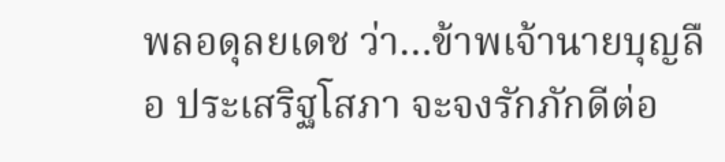พลอดุลยเดช ว่า…ข้าพเจ้านายบุญลือ ประเสริฐโสภา จะจงรักภักดีต่อ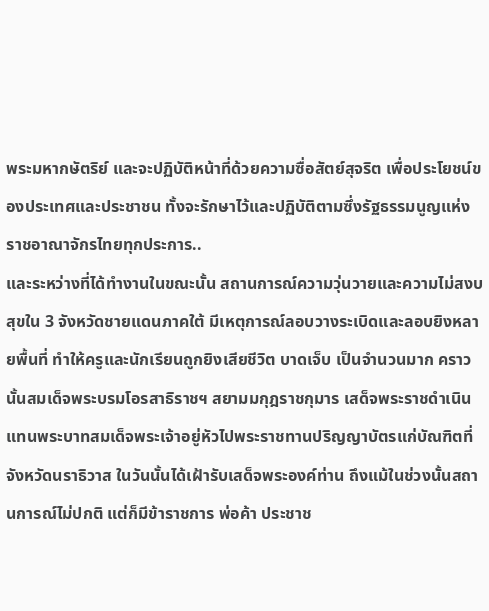พระมหากษัตริย์ และจะปฏิบัติหน้าที่ด้วยความซื่อสัตย์สุจริต เพื่อประโยชน์ของประเทศและประชาชน ทั้งจะรักษาไว้และปฏิบัติตามซึ่งรัฐธรรมนูญแห่งราชอาณาจักรไทยทุกประการ..
และระหว่างที่ได้ทำงานในขณะนั้น สถานการณ์ความวุ่นวายและความไม่สงบสุขใน 3 จังหวัดชายแดนภาคใต้ มีเหตุการณ์ลอบวางระเบิดและลอบยิงหลายพื้นที่ ทำให้ครูและนักเรียนถูกยิงเสียชีวิต บาดเจ็บ เป็นจำนวนมาก คราวนั้นสมเด็จพระบรมโอรสาธิราชฯ สยามมกุฎราชกุมาร เสด็จพระราชดำเนินแทนพระบาทสมเด็จพระเจ้าอยู่หัวไปพระราชทานปริญญาบัตรแก่บัณฑิตที่จังหวัดนราธิวาส ในวันนั้นได้เฝ้ารับเสด็จพระองค์ท่าน ถึงแม้ในช่วงนั้นสถานการณ์ไม่ปกติ แต่ก็มีข้าราชการ พ่อค้า ประชาช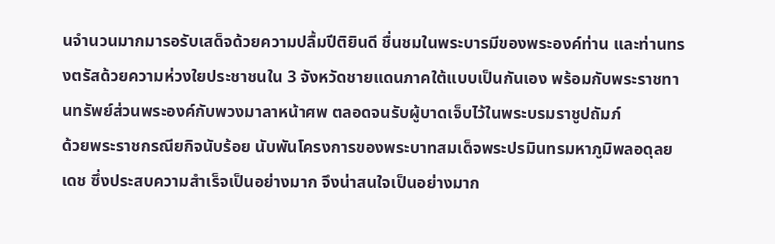นจำนวนมากมารอรับเสด็จด้วยความปลื้มปีติยินดี ชื่นชมในพระบารมีของพระองค์ท่าน และท่านทรงตรัสด้วยความห่วงใยประชาชนใน 3 จังหวัดชายแดนภาคใต้แบบเป็นกันเอง พร้อมกับพระราชทานทรัพย์ส่วนพระองค์กับพวงมาลาหน้าศพ ตลอดจนรับผู้บาดเจ็บไว้ในพระบรมราชูปถัมภ์
ด้วยพระราชกรณียกิจนับร้อย นับพันโครงการของพระบาทสมเด็จพระปรมินทรมหาภูมิพลอดุลยเดช ซึ่งประสบความสำเร็จเป็นอย่างมาก จึงน่าสนใจเป็นอย่างมาก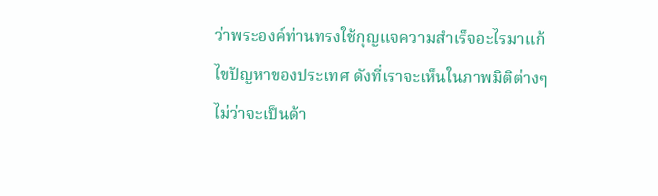ว่าพระองค์ท่านทรงใช้กุญแจความสำเร็จอะไรมาแก้ไขปัญหาของประเทศ ดังที่เราจะเห็นในภาพมิติต่างๆ ไม่ว่าจะเป็นด้า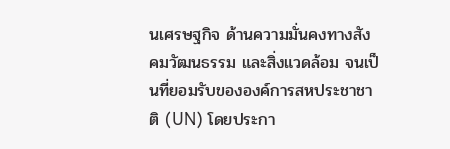นเศรษฐกิจ ด้านความมั่นคงทางสังคมวัฒนธรรม และสิ่งแวดล้อม จนเป็นที่ยอมรับขององค์การสหประชาชาติ (UN) โดยประกา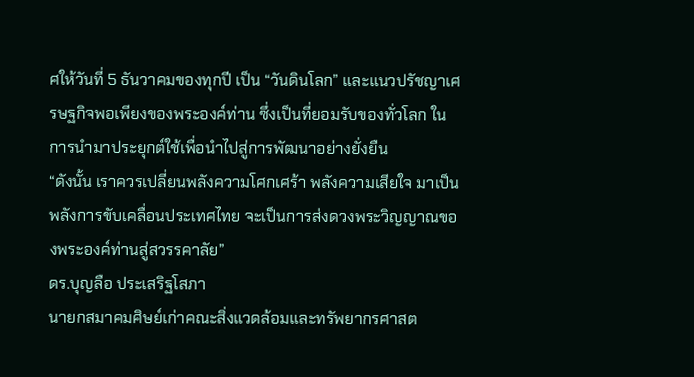ศให้วันที่ 5 ธันวาคมของทุกปี เป็น “วันดินโลก” และแนวปรัชญาเศรษฐกิจพอเพียงของพระองค์ท่าน ซึ่งเป็นที่ยอมรับของทั่วโลก ในการนำมาประยุกต์ใช้เพื่อนำไปสู่การพัฒนาอย่างยั่งยืน
“ดังนั้น เราควรเปลี่ยนพลังความโศกเศร้า พลังความเสียใจ มาเป็นพลังการขับเคลื่อนประเทศไทย จะเป็นการส่งดวงพระวิญญาณของพระองค์ท่านสู่สวรรคาลัย”
ดร.บุญลือ ประเสริฐโสภา
นายกสมาคมศิษย์เก่าคณะสิ่งแวดล้อมและทรัพยากรศาสต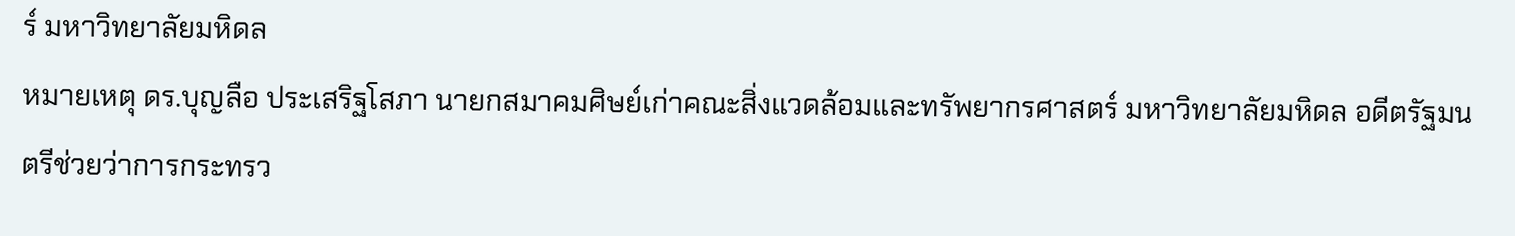ร์ มหาวิทยาลัยมหิดล
หมายเหตุ ดร.บุญลือ ประเสริฐโสภา นายกสมาคมศิษย์เก่าคณะสิ่งแวดล้อมและทรัพยากรศาสตร์ มหาวิทยาลัยมหิดล อดีตรัฐมนตรีช่วยว่าการกระทรว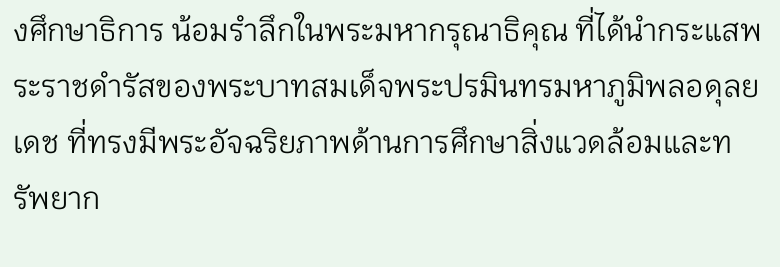งศึกษาธิการ น้อมรำลึกในพระมหากรุณาธิคุณ ที่ได้นำกระแสพระราชดำรัสของพระบาทสมเด็จพระปรมินทรมหาภูมิพลอดุลยเดช ที่ทรงมีพระอัจฉริยภาพด้านการศึกษาสิ่งแวดล้อมและทรัพยาก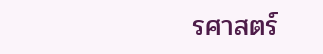รศาสตร์